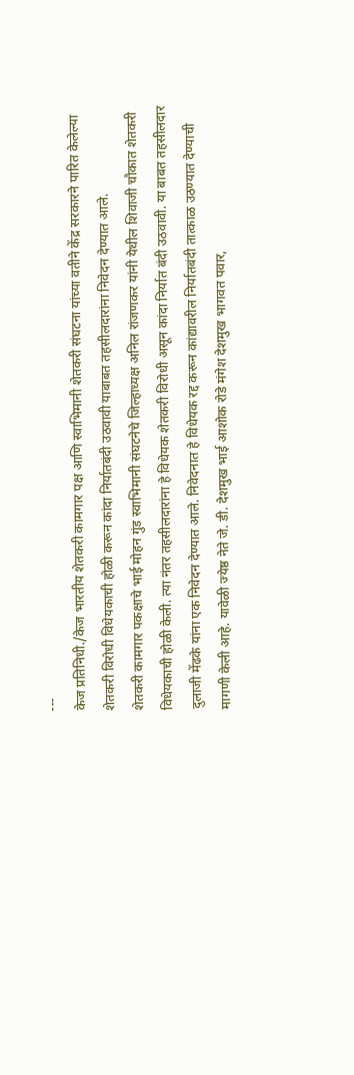---
केज प्रतिनिधी./केज भारतीय शेतकरी कामगार पक्ष आणि स्वाभिमानी शेतकरी संघटना यांच्या वतीने केंद्र सरकारने पारित केलेल्या शेतकरी विरोधी विधेयकाची होळी करून कांदा निर्यातबंदी उठवावी याबाबत तहसीलदारांना निवेदन देण्यात आले.
शेतकरी कामगार पकक्षाचे भाई मोहन गुंड स्वाभिमानी संघटनेचे जिल्हाध्यक्ष अनिल रांजणकर यांनी येथील शिवाजी चौकात शेतकरी विधेयकाची होळी केली. त्या नंतर तहसीलदारांना हे विधेयक शेतकरी विरोधी असून कांदा निर्यात बंदी उठवावी. या बाबत तहसीलदार दुलाजी मेंढके यांना एक निवेदन देण्यात आले. निवेदनात हे विधेयक रद्द करून कांद्यावरील निर्यातबंदी तात्काळ उठण्यात देण्याची मागणी केली आहे. यावेळी ज्येष्ठ नेते जे. डी. देशमुख भाई आशोक रोडे मंगेश देशमुख भागवत पवार,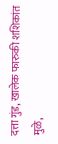दत्ता गुंड, खालेक फारुकी शशिकांत मुळे,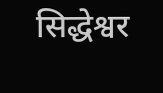सिद्धेश्वर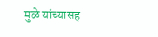मुळे यांच्यासह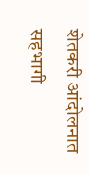शेतकरी आंदोलनात सहभागी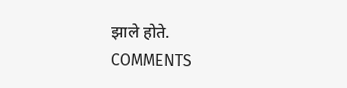झाले होते.
COMMENTS